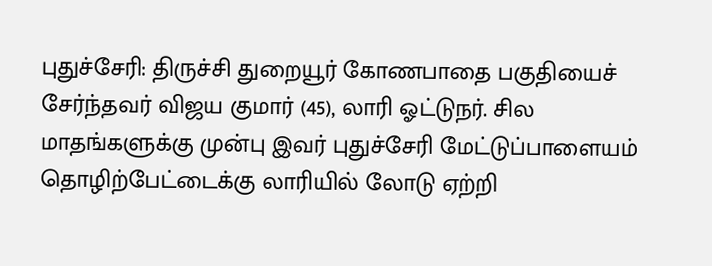புதுச்சேரி: திருச்சி துறையூர் கோணபாதை பகுதியைச் சேர்ந்தவர் விஜய குமார் (45), லாரி ஓட்டுநர். சில மாதங்களுக்கு முன்பு இவர் புதுச்சேரி மேட்டுப்பாளையம் தொழிற்பேட்டைக்கு லாரியில் லோடு ஏற்றி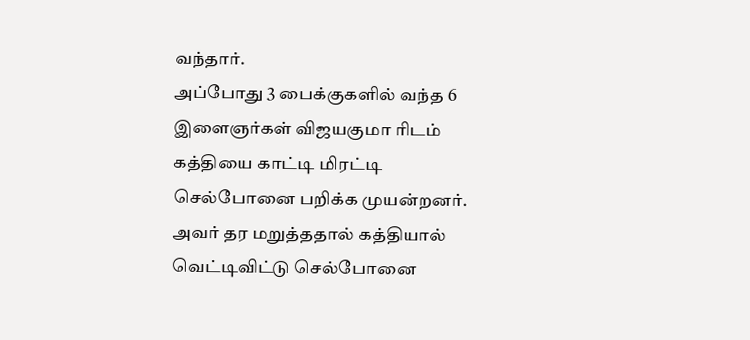வந்தார்.
அப்போது 3 பைக்குகளில் வந்த 6 இளைஞர்கள் விஜயகுமா ரிடம் கத்தியை காட்டி மிரட்டி செல்போனை பறிக்க முயன்றனர். அவர் தர மறுத்ததால் கத்தியால் வெட்டிவிட்டு செல்போனை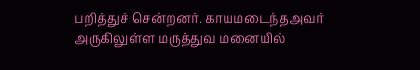பறித்துச் சென்றனர். காயமடைந்தஅவர் அருகிலுள்ள மருத்துவ மனையில்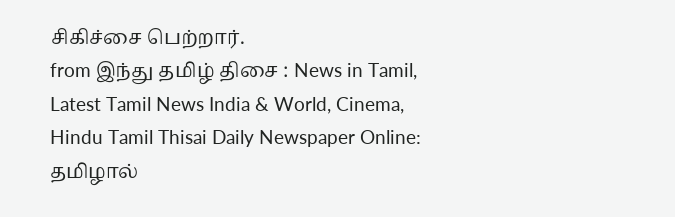சிகிச்சை பெற்றார்.
from இந்து தமிழ் திசை : News in Tamil, Latest Tamil News India & World, Cinema, Hindu Tamil Thisai Daily Newspaper Online: தமிழால்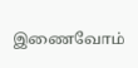இணைவோம்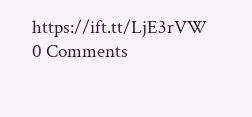https://ift.tt/LjE3rVW
0 Comments